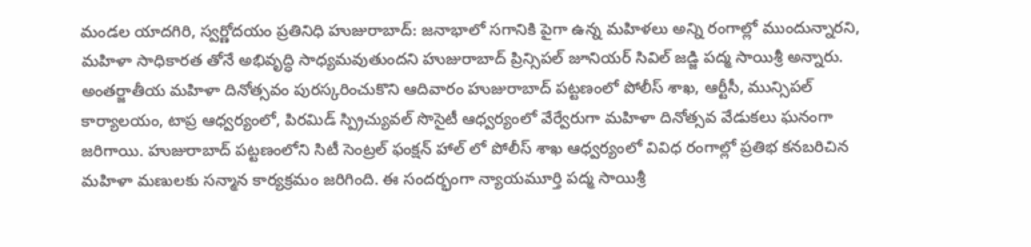మండల యాదగిరి, స్వర్ణోదయం ప్రతినిధి హుజురాబాద్: జనాభాలో సగానికి పైగా ఉన్న మహిళలు అన్ని రంగాల్లో ముందున్నారని, మహిళా సాధికారత తోనే అభివృద్ధి సాధ్యమవుతుందని హుజురాబాద్ ప్రిన్సిపల్ జూనియర్ సివిల్ జడ్జి పద్మ సాయిశ్రీ అన్నారు. అంతర్జాతీయ మహిళా దినోత్సవం పురస్కరించుకొని ఆదివారం హుజురాబాద్ పట్టణంలో పోలీస్ శాఖ, ఆర్టీసీ, మున్సిపల్ కార్యాలయం, టాప్ర ఆధ్వర్యంలో, పిరమిడ్ స్ప్రిచ్యువల్ సొసైటీ ఆధ్వర్యంలో వేర్వేరుగా మహిళా దినోత్సవ వేడుకలు ఘనంగా జరిగాయి. హుజురాబాద్ పట్టణంలోని సిటీ సెంట్రల్ ఫంక్షన్ హాల్ లో పోలీస్ శాఖ ఆధ్వర్యంలో వివిధ రంగాల్లో ప్రతిభ కనబరిచిన మహిళా మణులకు సన్మాన కార్యక్రమం జరిగింది. ఈ సందర్భంగా న్యాయమూర్తి పద్మ సాయిశ్రీ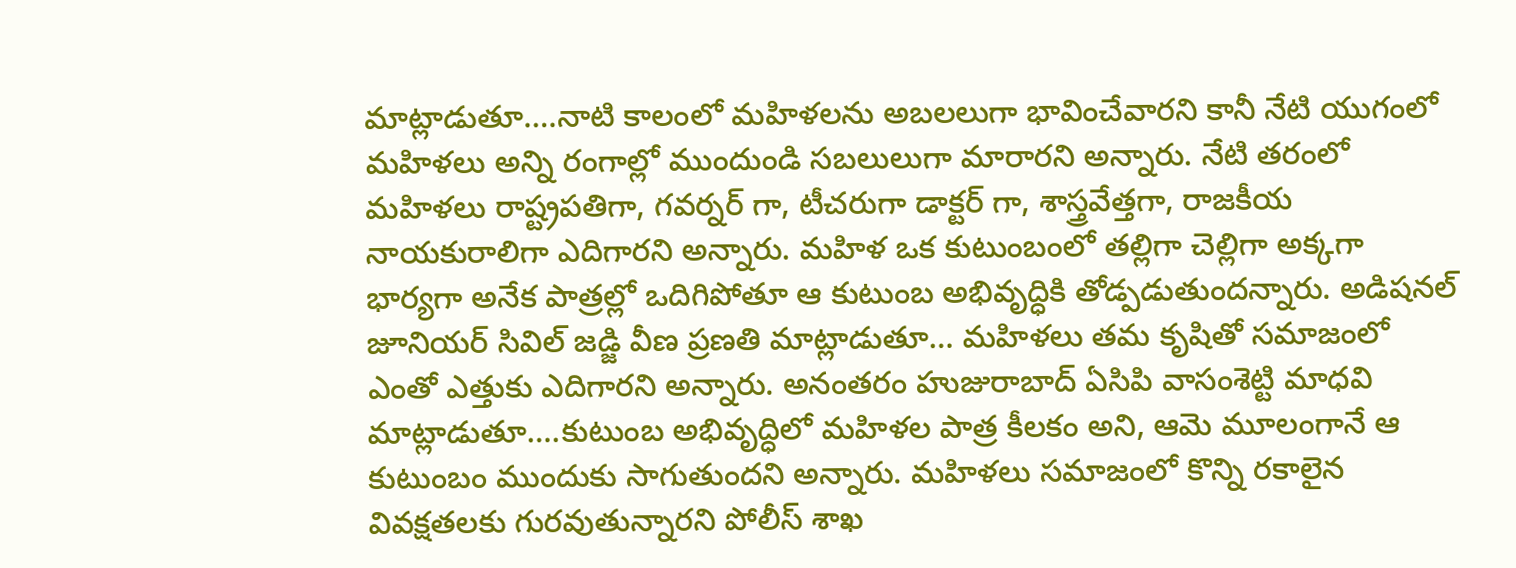మాట్లాడుతూ….నాటి కాలంలో మహిళలను అబలలుగా భావించేవారని కానీ నేటి యుగంలో మహిళలు అన్ని రంగాల్లో ముందుండి సబలులుగా మారారని అన్నారు. నేటి తరంలో మహిళలు రాష్ట్రపతిగా, గవర్నర్ గా, టీచరుగా డాక్టర్ గా, శాస్త్రవేత్తగా, రాజకీయ నాయకురాలిగా ఎదిగారని అన్నారు. మహిళ ఒక కుటుంబంలో తల్లిగా చెల్లిగా అక్కగా భార్యగా అనేక పాత్రల్లో ఒదిగిపోతూ ఆ కుటుంబ అభివృద్ధికి తోడ్పడుతుందన్నారు. అడిషనల్ జూనియర్ సివిల్ జడ్జి వీణ ప్రణతి మాట్లాడుతూ… మహిళలు తమ కృషితో సమాజంలో ఎంతో ఎత్తుకు ఎదిగారని అన్నారు. అనంతరం హుజురాబాద్ ఏసిపి వాసంశెట్టి మాధవి మాట్లాడుతూ….కుటుంబ అభివృద్ధిలో మహిళల పాత్ర కీలకం అని, ఆమె మూలంగానే ఆ కుటుంబం ముందుకు సాగుతుందని అన్నారు. మహిళలు సమాజంలో కొన్ని రకాలైన వివక్షతలకు గురవుతున్నారని పోలీస్ శాఖ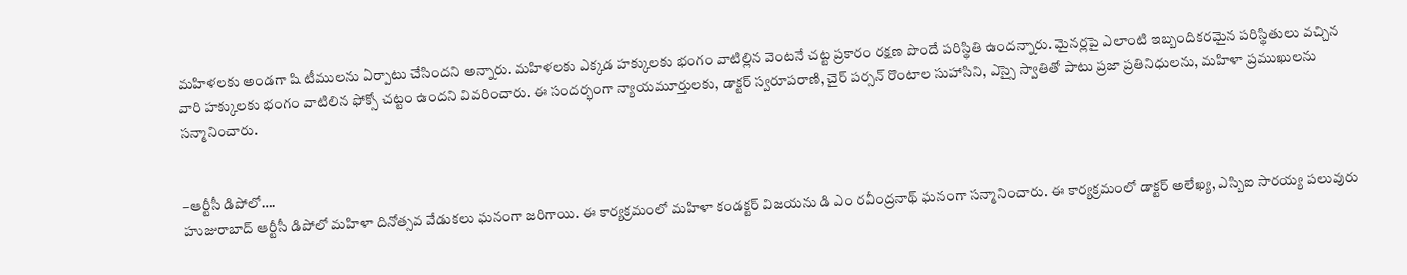మహిళలకు అండగా షి టీములను ఏర్పాటు చేసిందని అన్నారు. మహిళలకు ఎక్కడ హక్కులకు భంగం వాటిల్లిన వెంటనే చట్ట ప్రకారం రక్షణ పొందే పరిస్థితి ఉందన్నారు. మైనర్లపై ఎలాంటి ఇబ్బందికరమైన పరిస్థితులు వచ్చిన వారి హక్కులకు భంగం వాటిలిన ఫోక్సో చట్టం ఉందని వివరించారు. ఈ సందర్భంగా న్యాయమూర్తులకు, డాక్టర్ స్వరూపరాణి, చైర్ పర్సన్ రొంటాల సుహాసిని, ఎస్సై స్వాతితో పాటు ప్రజా ప్రతినిధులను, మహిళా ప్రముఖులను సన్మానించారు.


–ఆర్టీసీ డిపోలో….
హుజురాబాద్ ఆర్టీసీ డిపోలో మహిళా దినోత్సవ వేడుకలు ఘనంగా జరిగాయి. ఈ కార్యక్రమంలో మహిళా కండక్టర్ విజయను డి ఎం రవీంద్రనాథ్ ఘనంగా సన్మానించారు. ఈ కార్యక్రమంలో డాక్టర్ అలేఖ్య, ఎస్బిఐ సారయ్య పలువురు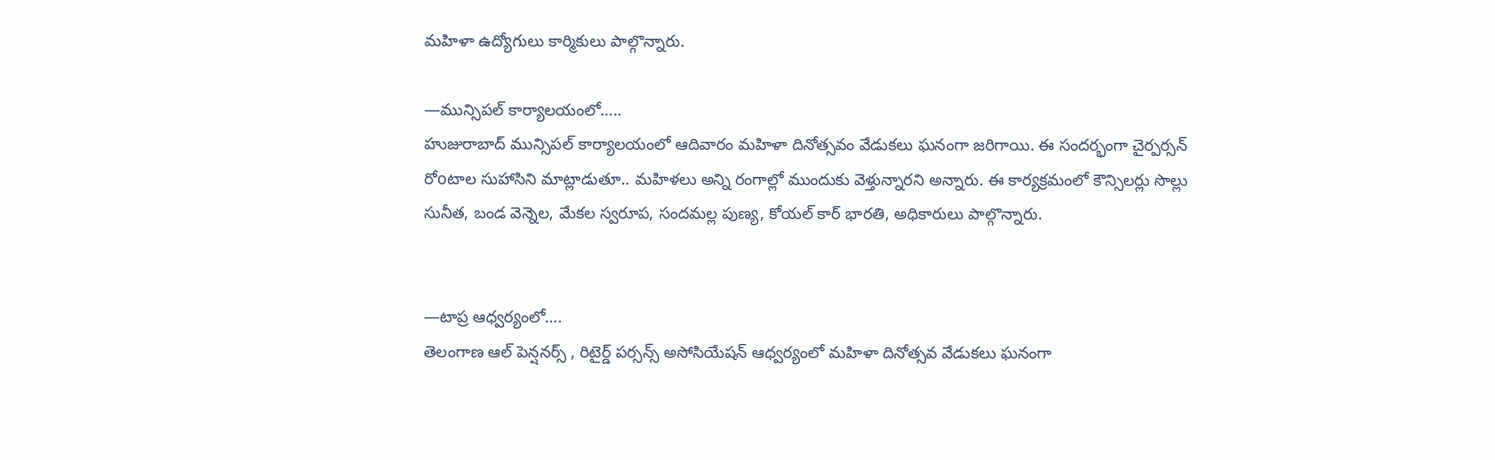మహిళా ఉద్యోగులు కార్మికులు పాల్గొన్నారు.

—మున్సిపల్ కార్యాలయంలో…..
హుజురాబాద్ మున్సిపల్ కార్యాలయంలో ఆదివారం మహిళా దినోత్సవం వేడుకలు ఘనంగా జరిగాయి. ఈ సందర్భంగా చైర్పర్సన్ రోoటాల సుహాసిని మాట్లాడుతూ.. మహిళలు అన్ని రంగాల్లో ముందుకు వెళ్తున్నారని అన్నారు. ఈ కార్యక్రమంలో కౌన్సిలర్లు సొల్లు సునీత, బండ వెన్నెల, మేకల స్వరూప, సందమల్ల పుణ్య, కోయల్ కార్ భారతి, అధికారులు పాల్గొన్నారు.


—టాప్ర ఆధ్వర్యంలో….
తెలంగాణ ఆల్ పెన్షనర్స్ , రిటైర్డ్ పర్సన్స్ అసోసియేషన్ ఆధ్వర్యంలో మహిళా దినోత్సవ వేడుకలు ఘనంగా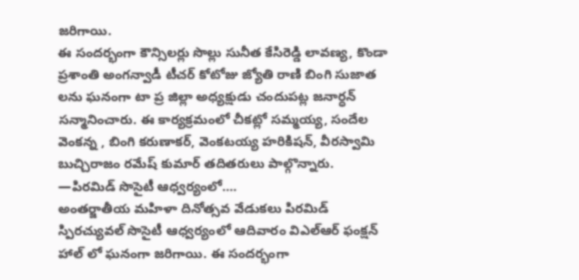జరిగాయి.
ఈ సందర్భంగా కౌన్సిలర్లు సొల్లు సునీత కేసిరెడ్డి లావణ్య, కొండా ప్రశాంతి అంగన్వాడీ టీచర్ కోటోజు జ్యోతి రాణి బింగి సుజాత లను ఘనంగా టా ప్ర జిల్లా అధ్యక్షుడు చందుపట్ల జనార్ధన్ సన్మానించారు. ఈ కార్యక్రమంలో చీకట్లో సమ్మయ్య, సందేల వెంకన్న , బింగి కరుణాకర్, వెంకటయ్య హరికిషన్, వీరస్వామి బుచ్చిరాజం రమేష్ కుమార్ తదితరులు పాల్గొన్నారు.
—పిరమిడ్ సొసైటీ ఆధ్వర్యంలో….
అంతర్జాతీయ మహిళా దినోత్సవ వేడుకలు పిరమిడ్ స్పిరచ్యువల్ సొసైటీ ఆధ్వర్యంలో ఆదివారం విఎల్ఆర్ ఫంక్షన్ హాల్ లో ఘనంగా జరిగాయి. ఈ సందర్భంగా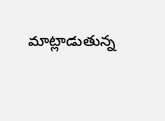మాట్లాడుతున్న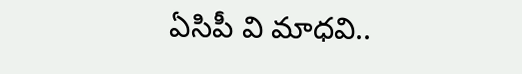ఏసిపీ వి మాధవి..